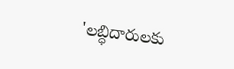'లబ్ధిదారులకు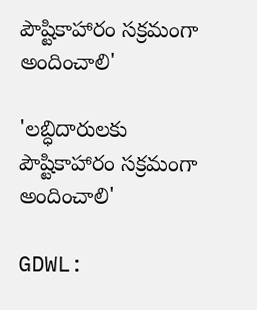పౌష్టికాహారం సక్రమంగా అందించాలి'

'లబ్ధిదారులకు పౌష్టికాహారం సక్రమంగా అందించాలి'

GDWL: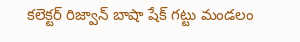కలెక్టర్ రిజ్వాన్ బాషా షేక్ గట్టు మండలం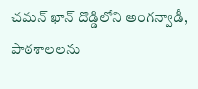చమన్ ఖాన్ దొడ్డిలోని అంగన్వాడీ, పాఠశాలలను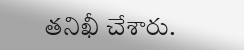తనిఖీ చేశారు.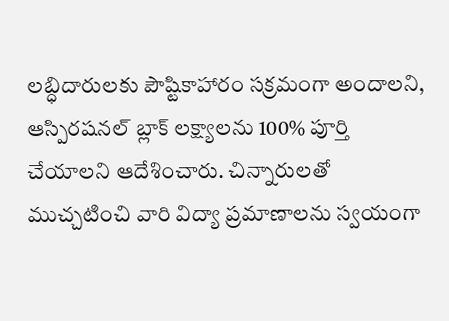లబ్ధిదారులకు పౌష్టికాహారం సక్రమంగా అందాలని, ఆస్పిరషనల్ బ్లాక్ లక్ష్యాలను 100% పూర్తి చేయాలని ఆదేశించారు. చిన్నారులతో ముచ్చటించి వారి విద్యా ప్రమాణాలను స్వయంగా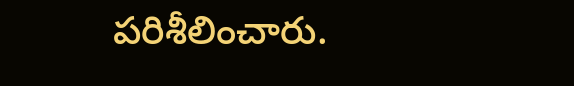పరిశీలించారు.